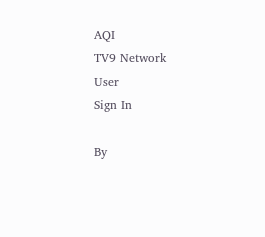AQI
TV9 Network
User
Sign In

By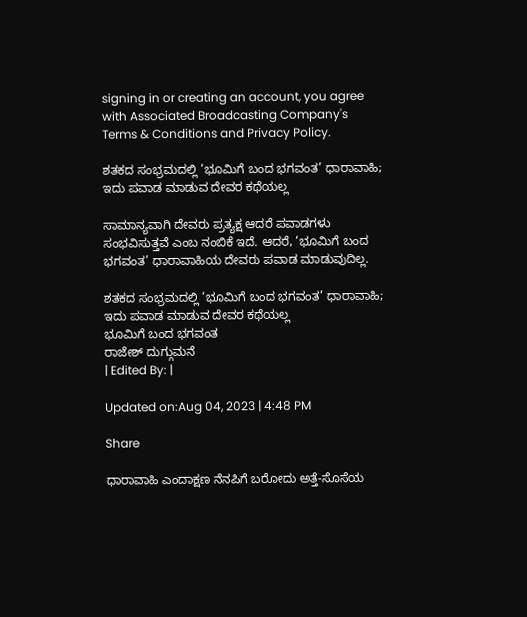signing in or creating an account, you agree with Associated Broadcasting Company's Terms & Conditions and Privacy Policy.

ಶತಕದ ಸಂಭ್ರಮದಲ್ಲಿ ‘ಭೂಮಿಗೆ ಬಂದ ಭಗವಂತ’ ಧಾರಾವಾಹಿ; ಇದು ಪವಾಡ ಮಾಡುವ ದೇವರ ಕಥೆಯಲ್ಲ

ಸಾಮಾನ್ಯವಾಗಿ ದೇವರು ಪ್ರತ್ಯಕ್ಷ ಆದರೆ ಪವಾಡಗಳು ಸಂಭವಿಸುತ್ತವೆ ಎಂಬ ನಂಬಿಕೆ ಇದೆ. ಆದರೆ, ‘ಭೂಮಿಗೆ ಬಂದ ಭಗವಂತ’ ಧಾರಾವಾಹಿಯ ದೇವರು ಪವಾಡ ಮಾಡುವುದಿಲ್ಲ.

ಶತಕದ ಸಂಭ್ರಮದಲ್ಲಿ ‘ಭೂಮಿಗೆ ಬಂದ ಭಗವಂತ’ ಧಾರಾವಾಹಿ; ಇದು ಪವಾಡ ಮಾಡುವ ದೇವರ ಕಥೆಯಲ್ಲ
ಭೂಮಿಗೆ ಬಂದ ಭಗವಂತ
ರಾಜೇಶ್ ದುಗ್ಗುಮನೆ
| Edited By: |

Updated on:Aug 04, 2023 | 4:48 PM

Share

ಧಾರಾವಾಹಿ ಎಂದಾಕ್ಷಣ ನೆನಪಿಗೆ ಬರೋದು ಅತ್ತೆ-ಸೊಸೆಯ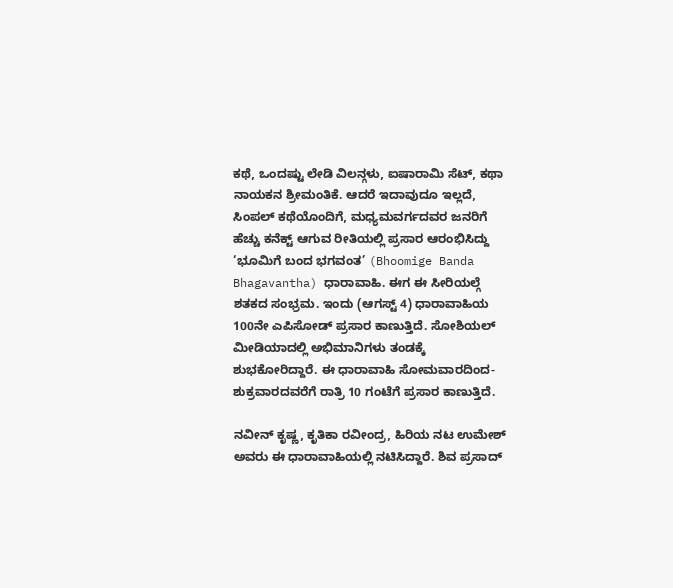ಕಥೆ, ಒಂದಷ್ಟು ಲೇಡಿ ವಿಲನ್ಗಳು, ಐಷಾರಾಮಿ ಸೆಟ್, ಕಥಾ ನಾಯಕನ ಶ್ರೀಮಂತಿಕೆ. ಆದರೆ ಇದಾವುದೂ ಇಲ್ಲದೆ, ಸಿಂಪಲ್ ಕಥೆಯೊಂದಿಗೆ, ಮಧ್ಯಮವರ್ಗದವರ ಜನರಿಗೆ ಹೆಚ್ಚು ಕನೆಕ್ಟ್ ಆಗುವ ರೀತಿಯಲ್ಲಿ ಪ್ರಸಾರ ಆರಂಭಿಸಿದ್ದು ‘ಭೂಮಿಗೆ ಬಂದ ಭಗವಂತ’ (Bhoomige Banda Bhagavantha) ಧಾರಾವಾಹಿ. ಈಗ ಈ ಸೀರಿಯಲ್ಗೆ ಶತಕದ ಸಂಭ್ರಮ. ಇಂದು (ಆಗಸ್ಟ್ 4) ಧಾರಾವಾಹಿಯ  100ನೇ ಎಪಿಸೋಡ್ ಪ್ರಸಾರ ಕಾಣುತ್ತಿದೆ. ಸೋಶಿಯಲ್ ಮೀಡಿಯಾದಲ್ಲಿ ಅಭಿಮಾನಿಗಳು ತಂಡಕ್ಕೆ ಶುಭಕೋರಿದ್ದಾರೆ. ಈ ಧಾರಾವಾಹಿ ಸೋಮವಾರದಿಂದ-ಶುಕ್ರವಾರದವರೆಗೆ ರಾತ್ರಿ 10 ಗಂಟೆಗೆ ಪ್ರಸಾರ ಕಾಣುತ್ತಿದೆ.

ನವೀನ್ ಕೃಷ್ಣ, ಕೃತಿಕಾ ರವೀಂದ್ರ, ಹಿರಿಯ ನಟ ಉಮೇಶ್ ಅವರು ಈ ಧಾರಾವಾಹಿಯಲ್ಲಿ ನಟಿಸಿದ್ದಾರೆ. ಶಿವ ಪ್ರಸಾದ್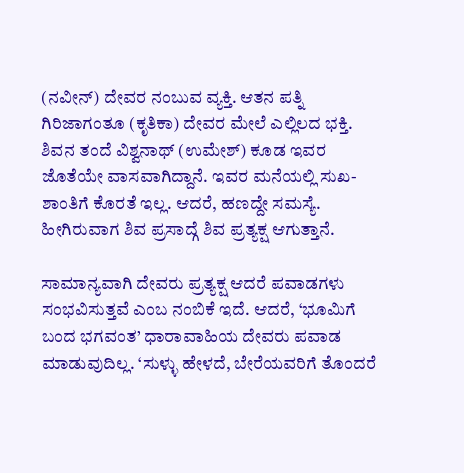(ನವೀನ್) ದೇವರ ನಂಬುವ ವ್ಯಕ್ತಿ. ಆತನ ಪತ್ನಿ ಗಿರಿಜಾಗಂತೂ (ಕೃತಿಕಾ) ದೇವರ ಮೇಲೆ ಎಲ್ಲಿಲದ ಭಕ್ತಿ. ಶಿವನ ತಂದೆ ವಿಶ್ವನಾಥ್ (ಉಮೇಶ್) ಕೂಡ ಇವರ ಜೊತೆಯೇ ವಾಸವಾಗಿದ್ದಾನೆ. ಇವರ ಮನೆಯಲ್ಲಿ ಸುಖ-ಶಾಂತಿಗೆ ಕೊರತೆ ಇಲ್ಲ. ಆದರೆ, ಹಣದ್ದೇ ಸಮಸ್ಯೆ. ಹೀಗಿರುವಾಗ ಶಿವ ಪ್ರಸಾದ್ಗೆ ಶಿವ ಪ್ರತ್ಯಕ್ಷ ಆಗುತ್ತಾನೆ.

ಸಾಮಾನ್ಯವಾಗಿ ದೇವರು ಪ್ರತ್ಯಕ್ಷ ಆದರೆ ಪವಾಡಗಳು ಸಂಭವಿಸುತ್ತವೆ ಎಂಬ ನಂಬಿಕೆ ಇದೆ. ಆದರೆ, ‘ಭೂಮಿಗೆ ಬಂದ ಭಗವಂತ’ ಧಾರಾವಾಹಿಯ ದೇವರು ಪವಾಡ ಮಾಡುವುದಿಲ್ಲ. ‘ಸುಳ್ಳು ಹೇಳದೆ, ಬೇರೆಯವರಿಗೆ ತೊಂದರೆ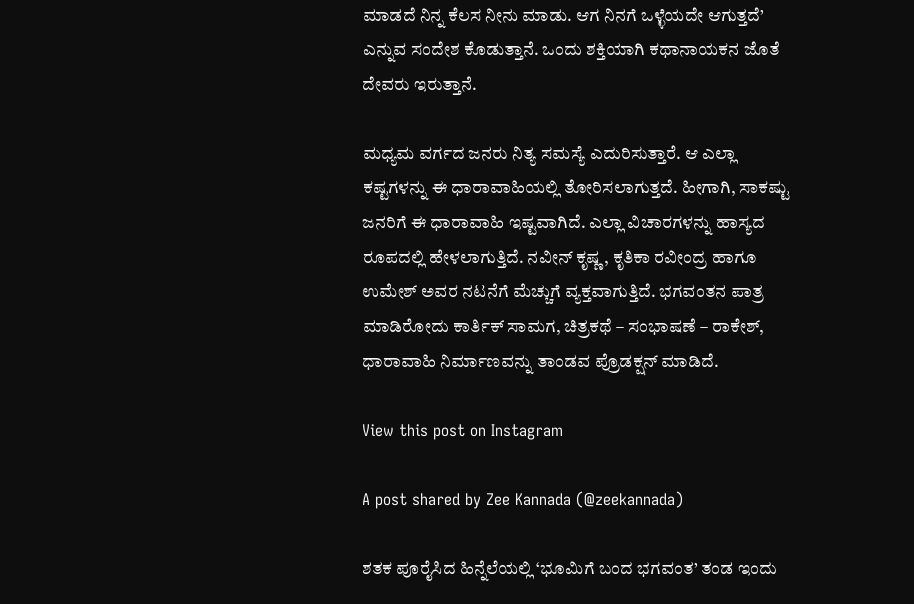ಮಾಡದೆ ನಿನ್ನ ಕೆಲಸ ನೀನು ಮಾಡು. ಆಗ ನಿನಗೆ ಒಳ್ಳೆಯದೇ ಆಗುತ್ತದೆ’ ಎನ್ನುವ ಸಂದೇಶ ಕೊಡುತ್ತಾನೆ. ಒಂದು ಶಕ್ತಿಯಾಗಿ ಕಥಾನಾಯಕನ ಜೊತೆ ದೇವರು ಇರುತ್ತಾನೆ.

ಮಧ್ಯಮ ವರ್ಗದ ಜನರು ನಿತ್ಯ ಸಮಸ್ಯೆ ಎದುರಿಸುತ್ತಾರೆ. ಆ ಎಲ್ಲಾ ಕಷ್ಟಗಳನ್ನು ಈ ಧಾರಾವಾಹಿಯಲ್ಲಿ ತೋರಿಸಲಾಗುತ್ತದೆ. ಹೀಗಾಗಿ, ಸಾಕಷ್ಟು ಜನರಿಗೆ ಈ ಧಾರಾವಾಹಿ ಇಷ್ಟವಾಗಿದೆ. ಎಲ್ಲಾ ವಿಚಾರಗಳನ್ನು ಹಾಸ್ಯದ ರೂಪದಲ್ಲಿ ಹೇಳಲಾಗುತ್ತಿದೆ. ನವೀನ್ ಕೃಷ್ಣ, ಕೃತಿಕಾ ರವೀಂದ್ರ ಹಾಗೂ ಉಮೇಶ್ ಅವರ ನಟನೆಗೆ ಮೆಚ್ಚುಗೆ ವ್ಯಕ್ತವಾಗುತ್ತಿದೆ. ಭಗವಂತನ ಪಾತ್ರ ಮಾಡಿರೋದು ಕಾರ್ತಿಕ್ ಸಾಮಗ, ಚಿತ್ರಕಥೆ – ಸಂಭಾಷಣೆ – ರಾಕೇಶ್, ಧಾರಾವಾಹಿ ನಿರ್ಮಾಣವನ್ನು ತಾಂಡವ ಪ್ರೊಡಕ್ಷನ್ ಮಾಡಿದೆ.

View this post on Instagram

A post shared by Zee Kannada (@zeekannada)

ಶತಕ ಪೂರೈಸಿದ ಹಿನ್ನೆಲೆಯಲ್ಲಿ ‘ಭೂಮಿಗೆ ಬಂದ ಭಗವಂತ’ ತಂಡ ಇಂದು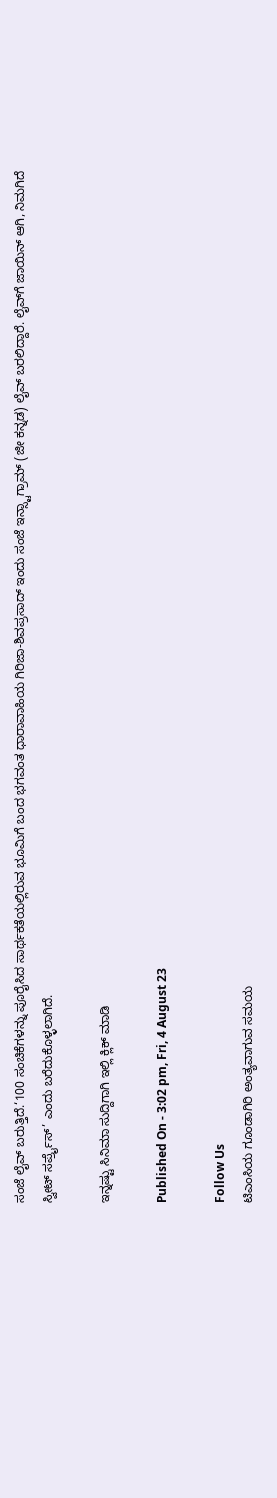ಸಂಜೆ ಲೈವ್ ಬರುತ್ತಿದೆ.‘100 ಸಂಚಿಕೆಗಳನ್ನು ಪೂರೈಸಿದ ಸಾರ್ಥಕತೆಯಲ್ಲಿರುವ ಭೂಮಿಗೆ ಬಂದ ಭಗವಂತ ಧಾರಾವಾಹಿಯ ಗಿರಿಜಾ-ಶಿವಪ್ರಸಾದ್ ಇಂದು ಸಂಜೆ ಇನ್ಸ್ಟಾಗ್ರಾಮ್ (ಜೀ ಕನ್ನಡ) ಲೈವ್ ಬರಲಿದ್ದಾರೆ. ಲೈವ್‌ಗೆ ಜಾಯಿನ್ ಆಗಿ, ನಿಮಗಿದೆ ಸ್ವೀಟ್ ಸರ್ಪ್ರೈಸ್’ ಎಂದು ಬರೆದುಕೊಳ್ಳಲಾಗಿದೆ.

ಇನ್ನಷ್ಟು ಸಿನಿಮಾ ಸುದ್ದಿಗಾಗಿ ಇಲ್ಲಿ ಕ್ಲಿಕ್ ಮಾಡಿ

Published On - 3:02 pm, Fri, 4 August 23

Follow Us
ಟಿಎಂಸಿಯ ಗೂಂಡಾಗಿರಿ ಅಂತ್ಯವಾಗುವ ಸಮಯ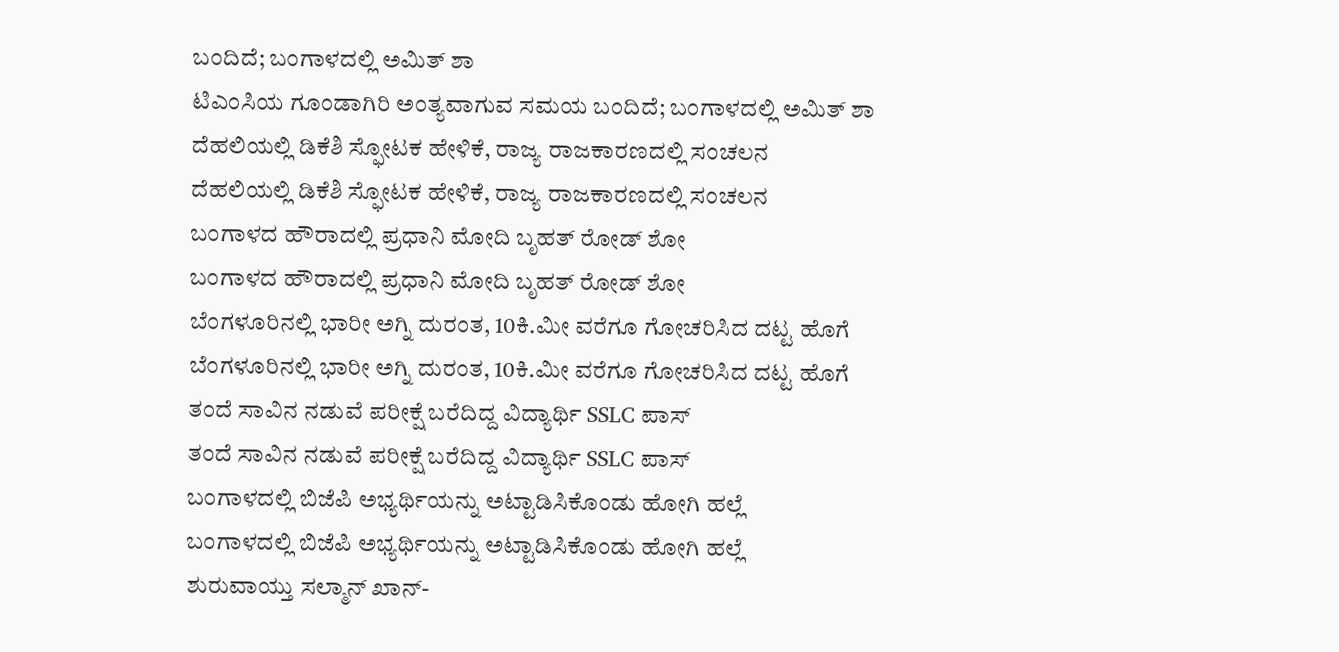ಬಂದಿದೆ; ಬಂಗಾಳದಲ್ಲಿ ಅಮಿತ್ ಶಾ
ಟಿಎಂಸಿಯ ಗೂಂಡಾಗಿರಿ ಅಂತ್ಯವಾಗುವ ಸಮಯ ಬಂದಿದೆ; ಬಂಗಾಳದಲ್ಲಿ ಅಮಿತ್ ಶಾ
ದೆಹಲಿಯಲ್ಲಿ ಡಿಕೆಶಿ ಸ್ಫೋಟಕ ಹೇಳಿಕೆ, ರಾಜ್ಯ ರಾಜಕಾರಣದಲ್ಲಿ ಸಂಚಲನ
ದೆಹಲಿಯಲ್ಲಿ ಡಿಕೆಶಿ ಸ್ಫೋಟಕ ಹೇಳಿಕೆ, ರಾಜ್ಯ ರಾಜಕಾರಣದಲ್ಲಿ ಸಂಚಲನ
ಬಂಗಾಳದ ಹೌರಾದಲ್ಲಿ ಪ್ರಧಾನಿ ಮೋದಿ ಬೃಹತ್ ರೋಡ್ ಶೋ
ಬಂಗಾಳದ ಹೌರಾದಲ್ಲಿ ಪ್ರಧಾನಿ ಮೋದಿ ಬೃಹತ್ ರೋಡ್ ಶೋ
ಬೆಂಗಳೂರಿನಲ್ಲಿ ಭಾರೀ ಅಗ್ನಿ ದುರಂತ, 10ಕಿ.ಮೀ ವರೆಗೂ ಗೋಚರಿಸಿದ ದಟ್ಟ ಹೊಗೆ
ಬೆಂಗಳೂರಿನಲ್ಲಿ ಭಾರೀ ಅಗ್ನಿ ದುರಂತ, 10ಕಿ.ಮೀ ವರೆಗೂ ಗೋಚರಿಸಿದ ದಟ್ಟ ಹೊಗೆ
ತಂದೆ ಸಾವಿನ ನಡುವೆ ಪರೀಕ್ಷೆ ಬರೆದಿದ್ದ ವಿದ್ಯಾರ್ಥಿ SSLC ಪಾಸ್
ತಂದೆ ಸಾವಿನ ನಡುವೆ ಪರೀಕ್ಷೆ ಬರೆದಿದ್ದ ವಿದ್ಯಾರ್ಥಿ SSLC ಪಾಸ್
ಬಂಗಾಳದಲ್ಲಿ ಬಿಜೆಪಿ ಅಭ್ಯರ್ಥಿಯನ್ನು ಅಟ್ಟಾಡಿಸಿಕೊಂಡು ಹೋಗಿ ಹಲ್ಲೆ
ಬಂಗಾಳದಲ್ಲಿ ಬಿಜೆಪಿ ಅಭ್ಯರ್ಥಿಯನ್ನು ಅಟ್ಟಾಡಿಸಿಕೊಂಡು ಹೋಗಿ ಹಲ್ಲೆ
ಶುರುವಾಯ್ತು ಸಲ್ಮಾನ್ ಖಾನ್-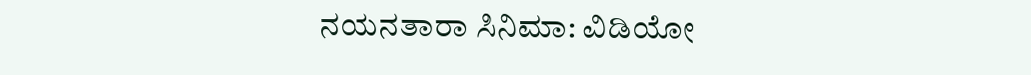ನಯನತಾರಾ ಸಿನಿಮಾ: ವಿಡಿಯೋ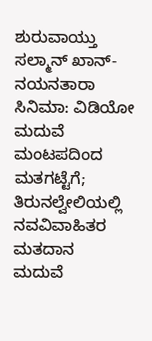ಶುರುವಾಯ್ತು ಸಲ್ಮಾನ್ ಖಾನ್-ನಯನತಾರಾ ಸಿನಿಮಾ: ವಿಡಿಯೋ
ಮದುವೆ ಮಂಟಪದಿಂದ ಮತಗಟ್ಟೆಗೆ; ತಿರುನಲ್ವೇಲಿಯಲ್ಲಿ ನವವಿವಾಹಿತರ ಮತದಾನ
ಮದುವೆ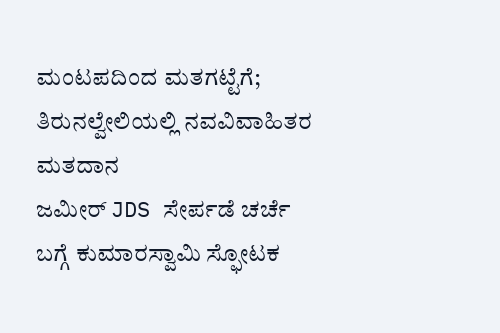ಮಂಟಪದಿಂದ ಮತಗಟ್ಟೆಗೆ; ತಿರುನಲ್ವೇಲಿಯಲ್ಲಿ ನವವಿವಾಹಿತರ ಮತದಾನ
ಜಮೀರ್ JDS ಸೇರ್ಪಡೆ ಚರ್ಚೆ ಬಗ್ಗೆ ಕುಮಾರಸ್ವಾಮಿ ಸ್ಫೋಟಕ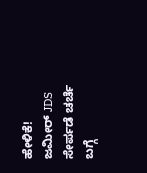ಹೇಳಿಕೆ!
ಜಮೀರ್ JDS ಸೇರ್ಪಡೆ ಚರ್ಚೆ ಬಗ್ಗೆ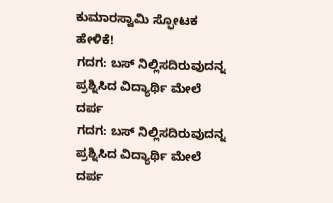ಕುಮಾರಸ್ವಾಮಿ ಸ್ಫೋಟಕ ಹೇಳಿಕೆ!
ಗದಗ: ಬಸ್ ನಿಲ್ಲಿಸದಿರುವುದನ್ನ ಪ್ರಶ್ನಿಸಿದ ವಿದ್ಯಾರ್ಥಿ ಮೇಲೆ ದರ್ಪ
ಗದಗ: ಬಸ್ ನಿಲ್ಲಿಸದಿರುವುದನ್ನ ಪ್ರಶ್ನಿಸಿದ ವಿದ್ಯಾರ್ಥಿ ಮೇಲೆ ದರ್ಪ